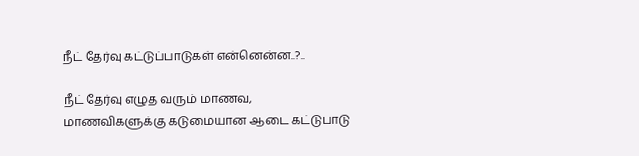நீட் தேர்வு கட்டுப்பாடுகள் என்னென்ன..?..

நீட் தேர்வு எழுத வரும் மாணவ, மாணவிகளுக்கு கடுமையான ஆடை கட்டுபாடு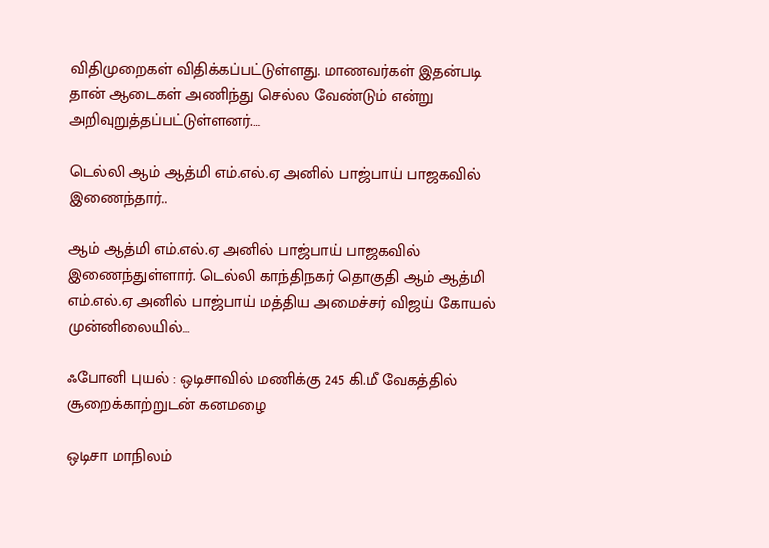விதிமுறைகள் விதிக்கப்பட்டுள்ளது. மாணவர்கள் இதன்படி தான் ஆடைகள் அணிந்து செல்ல வேண்டும் என்று அறிவுறுத்தப்பட்டுள்ளனர்.…

டெல்லி ஆம் ஆத்மி எம்.எல்.ஏ அனில் பாஜ்பாய் பாஜகவில் இணைந்தார்..

ஆம் ஆத்மி எம்.எல்.ஏ அனில் பாஜ்பாய் பாஜகவில் இணைந்துள்ளார். டெல்லி காந்திநகர் தொகுதி ஆம் ஆத்மி எம்.எல்.ஏ அனில் பாஜ்பாய் மத்திய அமைச்சர் விஜய் கோயல் முன்னிலையில்…

ஃபோனி புயல் : ஒடிசாவில் மணிக்கு 245 கி.மீ வேகத்தில் சூறைக்காற்றுடன் கனமழை

ஒடிசா மாநிலம்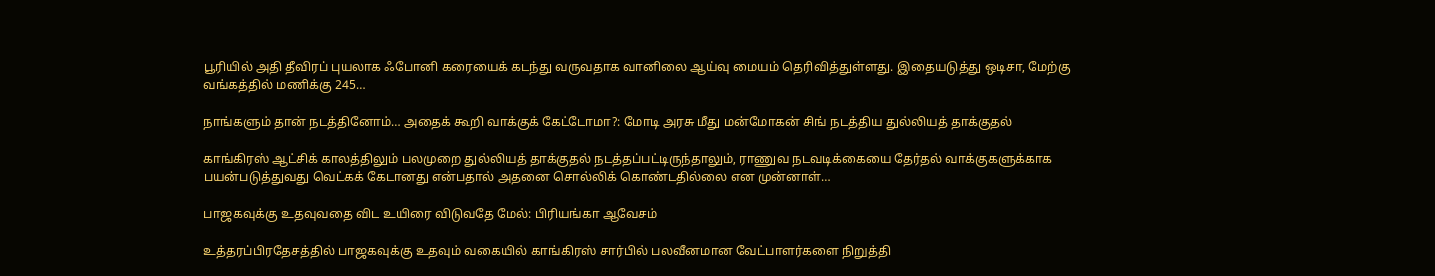பூரியில் அதி தீவிரப் புயலாக ஃபோனி கரையைக் கடந்து வருவதாக வானிலை ஆய்வு மையம் தெரிவித்துள்ளது. இதையடுத்து ஒடிசா, மேற்கு வங்கத்தில் மணிக்கு 245…

நாங்களும் தான் நடத்தினோம்… அதைக் கூறி வாக்குக் கேட்டோமா?: மோடி அரசு மீது மன்மோகன் சிங் நடத்திய துல்லியத் தாக்குதல்

காங்கிரஸ் ஆட்சிக் காலத்திலும் பலமுறை துல்லியத் தாக்குதல் நடத்தப்பட்டிருந்தாலும், ராணுவ நடவடிக்கையை தேர்தல் வாக்குகளுக்காக பயன்படுத்துவது வெட்கக் கேடானது என்பதால் அதனை சொல்லிக் கொண்டதில்லை என முன்னாள்…

பாஜகவுக்கு உதவுவதை விட உயிரை விடுவதே மேல்: பிரியங்கா ஆவேசம்

உத்தரப்பிரதேசத்தில் பாஜகவுக்கு உதவும் வகையில் காங்கிரஸ் சார்பில் பலவீனமான வேட்பாளர்களை நிறுத்தி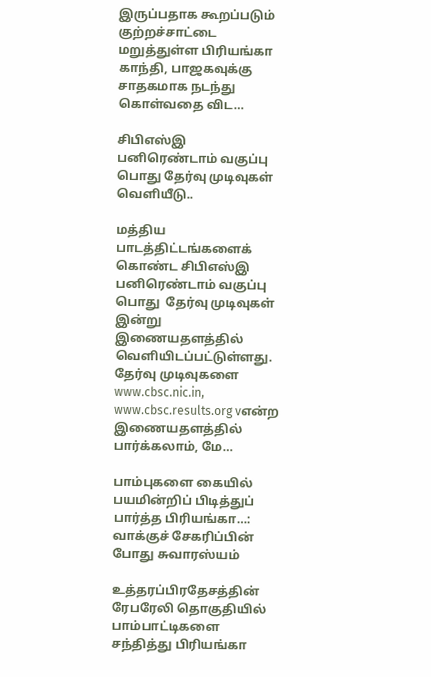இருப்பதாக கூறப்படும் குற்றச்சாட்டை மறுத்துள்ள பிரியங்கா காந்தி, பாஜகவுக்கு சாதகமாக நடந்து கொள்வதை விட…

சிபிஎஸ்இ பனிரெண்டாம் வகுப்பு பொது தேர்வு முடிவுகள் வெளியீடு..

மத்திய பாடத்திட்டங்களைக் கொண்ட சிபிஎஸ்இ பனிரெண்டாம் வகுப்பு பொது  தேர்வு முடிவுகள் இன்று இணையதளத்தில் வெளியிடப்பட்டுள்ளது. தேர்வு முடிவுகளை www.cbsc.nic.in, www.cbsc.results.org vஎன்ற இணையதளத்தில் பார்க்கலாம், மே…

பாம்புகளை கையில் பயமின்றிப் பிடித்துப் பார்த்த பிரியங்கா…: வாக்குச் சேகரிப்பின் போது சுவாரஸ்யம்

உத்தரப்பிரதேசத்தின் ரேபரேலி தொகுதியில் பாம்பாட்டிகளை சந்தித்து பிரியங்கா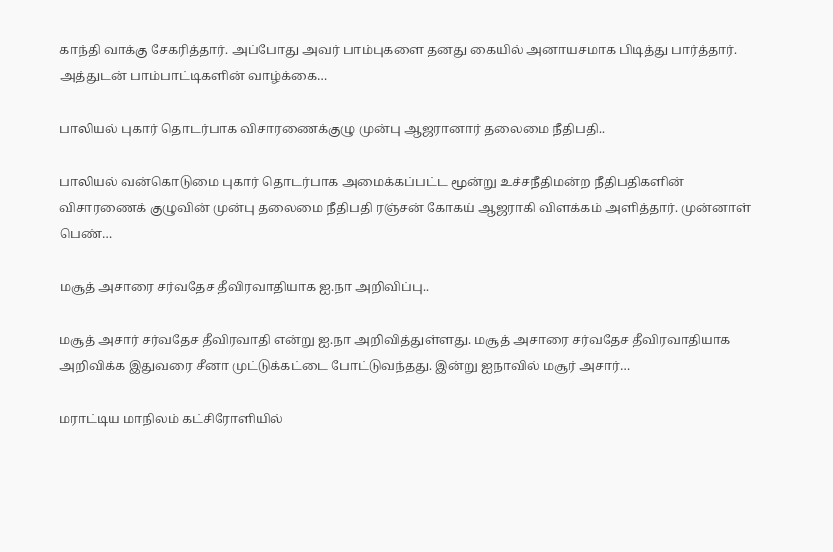காந்தி வாக்கு சேகரித்தார். அப்போது அவர் பாம்புகளை தனது கையில் அனாயசமாக பிடித்து பார்த்தார். அத்துடன் பாம்பாட்டிகளின் வாழ்க்கை…

பாலியல் புகார் தொடர்பாக விசாரணைக்குழு முன்பு ஆஜரானார் தலைமை நீதிபதி..

பாலியல் வன்கொடுமை புகார் தொடர்பாக அமைக்கப்பட்ட மூன்று உச்சநீதிமன்ற நீதிபதிகளின் விசாரணைக் குழுவின் முன்பு தலைமை நீதிபதி ரஞ்சன் கோகய் ஆஜராகி விளக்கம் அளித்தார். முன்னாள் பெண்…

மசூத் அசாரை சர்வதேச தீவிரவாதியாக ஐ.நா அறிவிப்பு..

மசூத் அசார் சர்வதேச தீவிரவாதி என்று ஐ.நா அறிவித்துள்ளது. மசூத் அசாரை சர்வதேச தீவிரவாதியாக அறிவிக்க இதுவரை சீனா முட்டுக்கட்டை போட்டுவந்தது. இன்று ஐநாவில் மசூர் அசார்…

மராட்டிய மாநிலம் கட்சிரோளியில்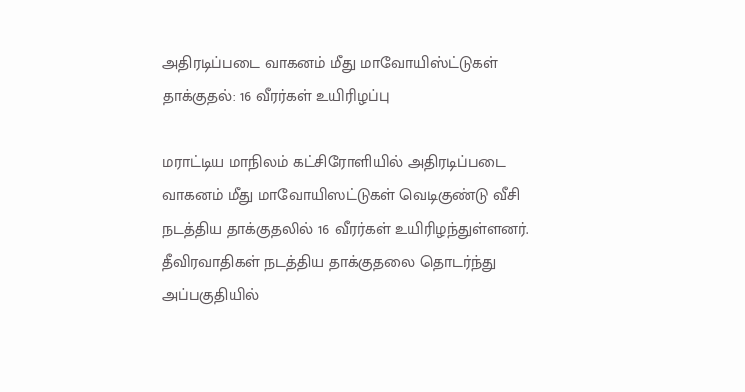அதிரடிப்படை வாகனம் மீது மாவோயிஸ்ட்டுகள் தாக்குதல்: 16 வீரர்கள் உயிரிழப்பு

மராட்டிய மாநிலம் கட்சிரோளியில் அதிரடிப்படை வாகனம் மீது மாவோயிஸட்டுகள் வெடிகுண்டு வீசி நடத்திய தாக்குதலில் 16 வீரர்கள் உயிரிழந்துள்ளனர். தீவிரவாதிகள் நடத்திய தாக்குதலை தொடர்ந்து அப்பகுதியில்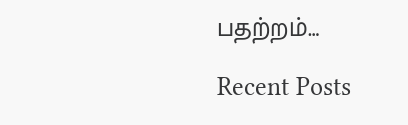பதற்றம்…

Recent Posts